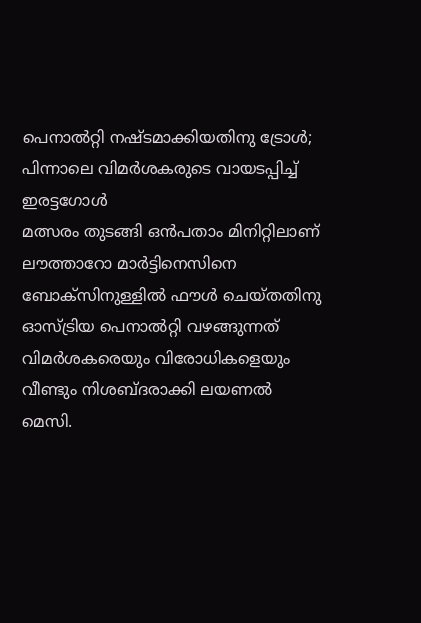പെനാൽറ്റി നഷ്ടമാക്കിയതിനു ട്രോൾ; പിന്നാലെ വിമർശകരുടെ വായടപ്പിച്ച് ഇരട്ടഗോൾ
മത്സരം തുടങ്ങി ഒൻപതാം മിനിറ്റിലാണ് ലൗത്താറോ മാർട്ടിനെസിനെ ബോക്സിനുള്ളിൽ ഫൗൾ ചെയ്തതിനു ഓസ്ട്രിയ പെനാൽറ്റി വഴങ്ങുന്നത്
വിമർശകരെയും വിരോധികളെയും വീണ്ടും നിശബ്ദരാക്കി ലയണൽ മെസി.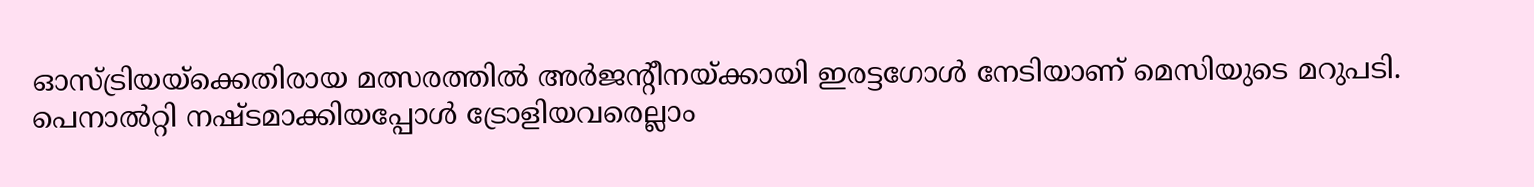ഓസ്ട്രിയയ്ക്കെതിരായ മത്സരത്തിൽ അർജന്റീനയ്ക്കായി ഇരട്ടഗോൾ നേടിയാണ് മെസിയുടെ മറുപടി. പെനാൽറ്റി നഷ്ടമാക്കിയപ്പോൾ ട്രോളിയവരെല്ലാം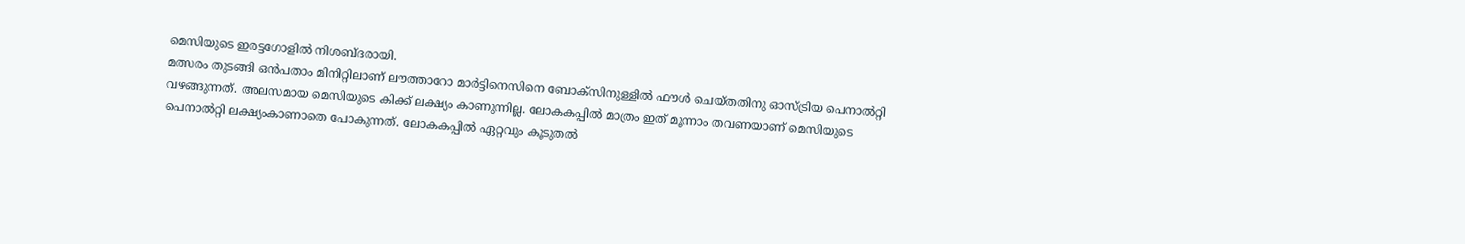മെസിയുടെ ഇരട്ടഗോളിൽ നിശബ്ദരായി.
മത്സരം തുടങ്ങി ഒൻപതാം മിനിറ്റിലാണ് ലൗത്താറോ മാർട്ടിനെസിനെ ബോക്സിനുള്ളിൽ ഫൗൾ ചെയ്തതിനു ഓസ്ട്രിയ പെനാൽറ്റി വഴങ്ങുന്നത്. അലസമായ മെസിയുടെ കിക്ക് ലക്ഷ്യം കാണുന്നില്ല. ലോകകപ്പിൽ മാത്രം ഇത് മൂന്നാം തവണയാണ് മെസിയുടെ പെനാൽറ്റി ലക്ഷ്യംകാണാതെ പോകുന്നത്. ലോകകപ്പിൽ ഏറ്റവും കൂടുതൽ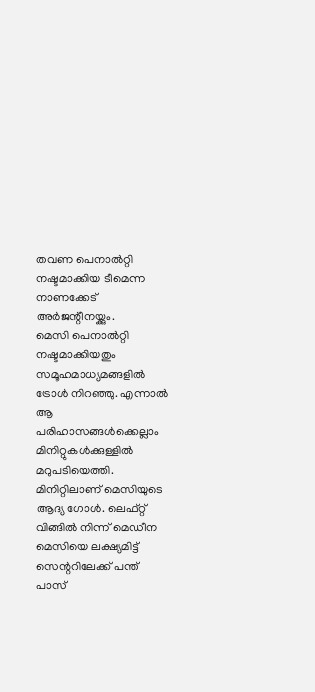തവണ പെനാൽറ്റി നഷ്ടമാക്കിയ ടീമെന്ന നാണക്കേട് അർജന്റീനയ്ക്കും.
മെസി പെനാൽറ്റി നഷ്ടമാക്കിയതും സമൂഹമാധ്യമങ്ങളിൽ ട്രോൾ നിറഞ്ഞു. എന്നാൽ ആ പരിഹാസങ്ങൾക്കെല്ലാം മിനിറ്റുകൾക്കുള്ളിൽ മറുപടിയെത്തി. മിനിറ്റിലാണ് മെസിയുടെ ആദ്യ ഗോൾ. ലെഫ്റ്റ് വിങ്ങിൽ നിന്ന് മെഡീന മെസിയെ ലക്ഷ്യമിട്ട് സെന്ററിലേക്ക് പന്ത് പാസ്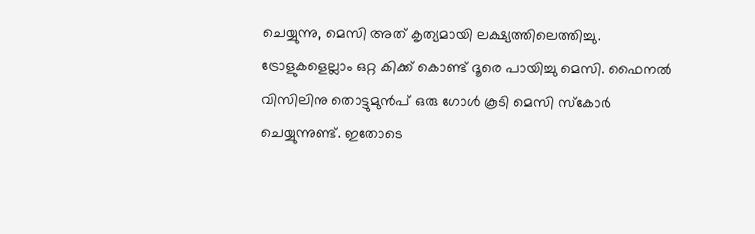ചെയ്യുന്നു, മെസി അത് കൃത്യമായി ലക്ഷ്യത്തിലെത്തിച്ചു. ട്രോളുകളെല്ലാം ഒറ്റ കിക്ക് കൊണ്ട് ദൂരെ പായിച്ചു മെസി. ഫൈനൽ വിസിലിനു തൊട്ടുമുൻപ് ഒരു ഗോൾ കൂടി മെസി സ്കോർ ചെയ്യുന്നുണ്ട്. ഇതോടെ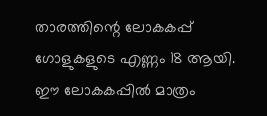താരത്തിന്റെ ലോകകപ്പ് ഗോളുകളുടെ എണ്ണം 18 ആയി. ഈ ലോകകപ്പിൽ മാത്രം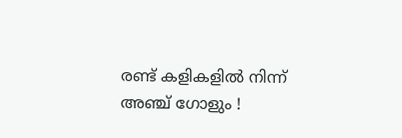രണ്ട് കളികളിൽ നിന്ന് അഞ്ച് ഗോളും !